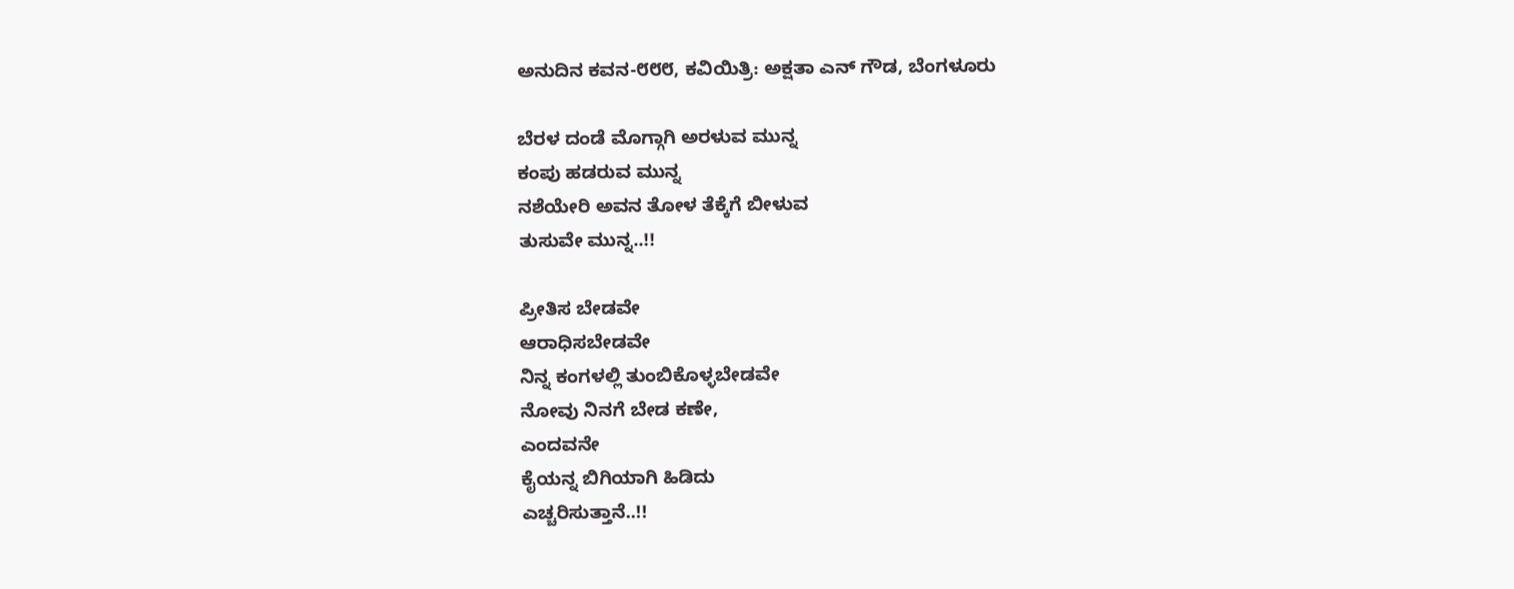ಅನುದಿನ ಕವನ-೮೮೮, ಕವಿಯಿತ್ರಿ: ಅಕ್ಷತಾ ಎನ್ ಗೌಡ, ಬೆಂಗಳೂರು

ಬೆರಳ ದಂಡೆ ಮೊಗ್ಗಾಗಿ ಅರಳುವ ಮುನ್ನ
ಕಂಪು ಹಡರುವ ಮುನ್ನ
ನಶೆಯೇರಿ ಅವನ ತೋಳ ತೆಕ್ಕೆಗೆ ಬೀಳುವ
ತುಸುವೇ ಮುನ್ನ..!!

ಪ್ರೀತಿಸ ಬೇಡವೇ
ಆರಾಧಿಸಬೇಡವೇ
ನಿನ್ನ ಕಂಗಳಲ್ಲಿ ತುಂಬಿಕೊಳ್ಳಬೇಡವೇ
ನೋವು ನಿನಗೆ ಬೇಡ ಕಣೇ,
ಎಂದವನೇ
ಕೈಯನ್ನ ಬಿಗಿಯಾಗಿ ಹಿಡಿದು
ಎಚ್ಚರಿಸುತ್ತಾನೆ..!!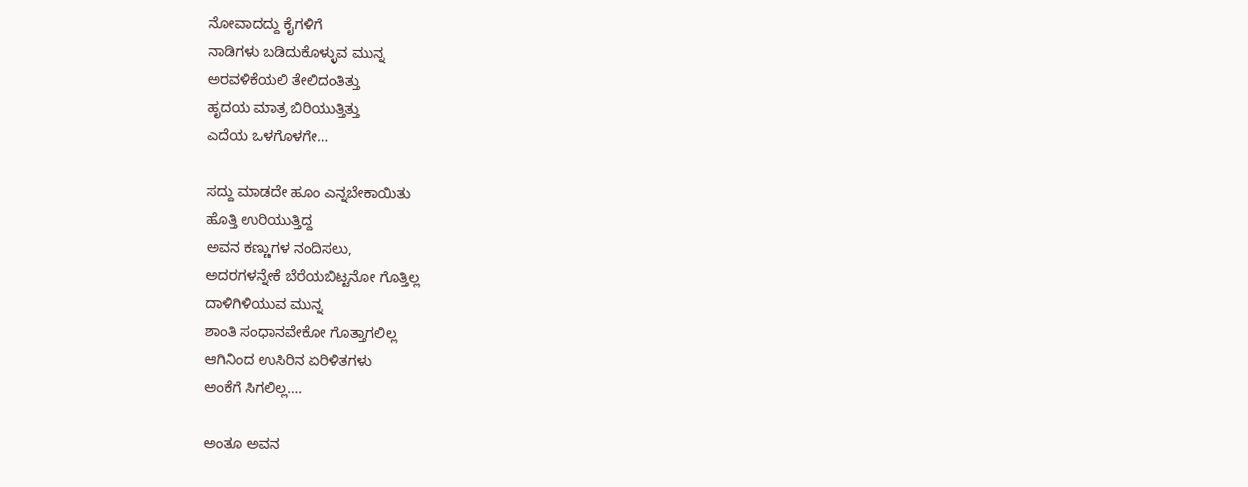ನೋವಾದದ್ದು ಕೈಗಳಿಗೆ
ನಾಡಿಗಳು ಬಡಿದುಕೊಳ್ಳುವ ಮುನ್ನ
ಅರವಳಿಕೆಯಲಿ ತೇಲಿದಂತಿತ್ತು
ಹೃದಯ ಮಾತ್ರ ಬಿರಿಯುತ್ತಿತ್ತು
ಎದೆಯ ಒಳಗೊಳಗೇ…

ಸದ್ದು ಮಾಡದೇ ಹೂಂ ಎನ್ನಬೇಕಾಯಿತು
ಹೊತ್ತಿ ಉರಿಯುತ್ತಿದ್ದ
ಅವನ ಕಣ್ಣುಗಳ ನಂದಿಸಲು,
ಅದರಗಳನ್ನೇಕೆ ಬೆರೆಯಬಿಟ್ಟನೋ ಗೊತ್ತಿಲ್ಲ
ದಾಳಿಗಿಳಿಯುವ ಮುನ್ನ
ಶಾಂತಿ ಸಂಧಾನವೇಕೋ ಗೊತ್ತಾಗಲಿಲ್ಲ
ಆಗಿನಿಂದ ಉಸಿರಿನ ಏರಿಳಿತಗಳು
ಅಂಕೆಗೆ ಸಿಗಲಿಲ್ಲ….

ಅಂತೂ ಅವನ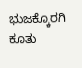ಭುಜಕ್ಕೊರಗಿ ಕೂತು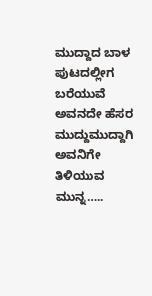ಮುದ್ದಾದ ಬಾಳ ಪುಟದಲ್ಲೀಗ ಬರೆಯುವೆ
ಅವನದೇ ಹೆಸರ ಮುದ್ದುಮುದ್ದಾಗಿ
ಅವನಿಗೇ ತಿಳಿಯುವ ಮುನ್ನ…..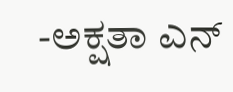-ಅಕ್ಷತಾ ಎನ್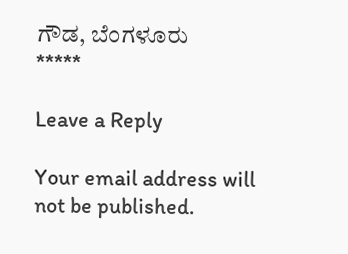ಗೌಡ, ಬೆಂಗಳೂರು
*****

Leave a Reply

Your email address will not be published.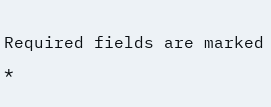Required fields are marked *